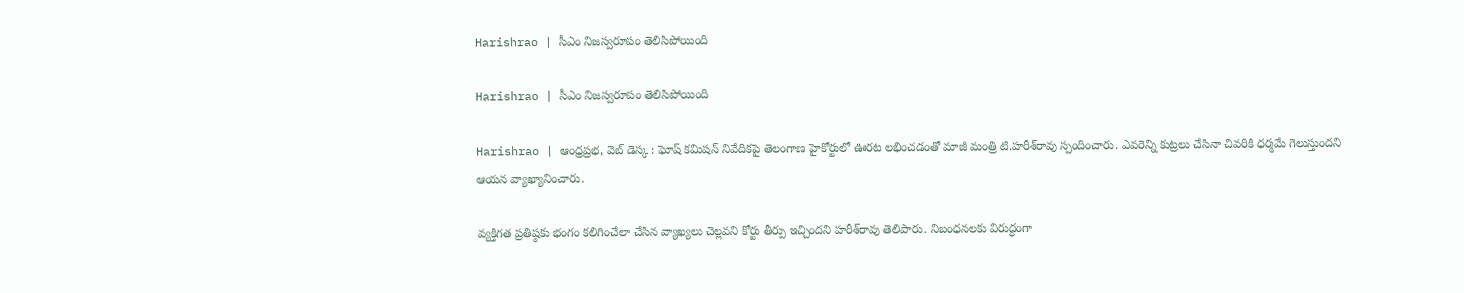Harishrao | సీఎం నిజస్వరూపం తెలిసిపోయింది

Harishrao | సీఎం నిజస్వరూపం తెలిసిపోయింది

Harishrao | ఆంధ్రప్రభ, వెబ్ డెస్క : ఘోష్‌ కమిషన్‌ నివేదికపై తెలంగాణ హైకోర్టులో ఊరట లభించడంతో మాజీ మంత్రి టి.హరీశ్‌రావు స్పందించారు. ఎవరెన్ని కుట్రలు చేసినా చివరికి ధర్మమే గెలుస్తుందని ఆయన వ్యాఖ్యానించారు.

వ్యక్తిగత ప్రతిష్ఠకు భంగం కలిగించేలా చేసిన వ్యాఖ్యలు చెల్లవని కోర్టు తీర్పు ఇచ్చిందని హరీశ్‌రావు తెలిపారు. నిబంధనలకు విరుద్ధంగా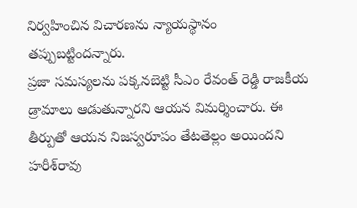నిర్వహించిన విచారణను న్యాయస్థానం తప్పుబట్టిందన్నారు.
ప్రజా సమస్యలను పక్కనబెట్టి సీఎం రేవంత్ రెడ్డి రాజకీయ డ్రామాలు ఆడుతున్నారని ఆయన విమర్శించారు. ఈ తీర్పుతో ఆయన నిజస్వరూపం తేటతెల్లం అయిందని హరీశ్‌రావు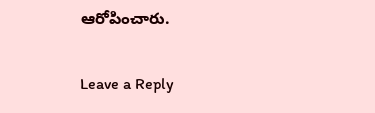ఆరోపించారు.

Leave a Reply